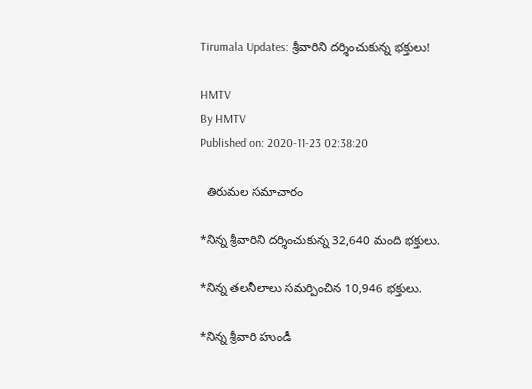Tirumala Updates: శ్రీవారిని దర్శించుకున్న భక్తులు!

HMTV
By HMTV
Published on: 2020-11-23 02:38:20

  తిరుమల సమాచారం

*నిన్న శ్రీవారిని దర్శించుకున్న 32,640 మంది భక్తులు.

*నిన్న తలనీలాలు సమర్పించిన 10,946 భక్తులు.

*నిన్న శ్రీవారి హుండీ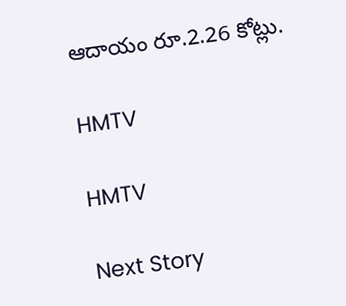ఆదాయం రూ.2.26 కోట్లు.

HMTV

HMTV

Next Story